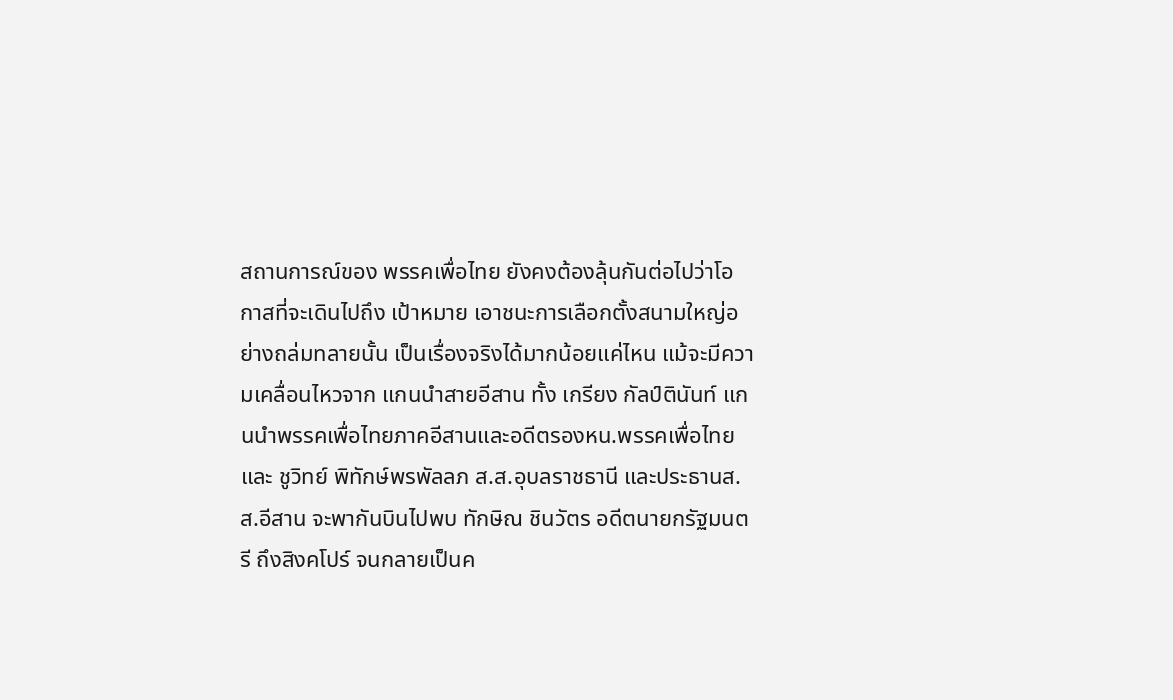สถานการณ์ของ พรรคเพื่อไทย ยังคงต้องลุ้นกันต่อไปว่าโอกาสที่จะเดินไปถึง เป้าหมาย เอาชนะการเลือกตั้งสนามใหญ่อย่างถล่มทลายนั้น เป็นเรื่องจริงได้มากน้อยแค่ไหน แม้จะมีความเคลื่อนไหวจาก แกนนำสายอีสาน ทั้ง เกรียง กัลป์ตินันท์ แกนนำพรรคเพื่อไทยภาคอีสานและอดีตรองหน.พรรคเพื่อไทย และ ชูวิทย์ พิทักษ์พรพัลลภ ส.ส.อุบลราชธานี และประธานส.ส.อีสาน จะพากันบินไปพบ ทักษิณ ชินวัตร อดีตนายกรัฐมนตรี ถึงสิงคโปร์ จนกลายเป็นค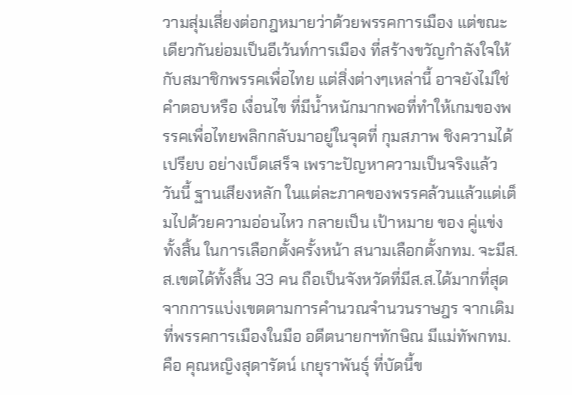วามสุ่มเสี่ยงต่อกฎหมายว่าด้วยพรรคการเมือง แต่ขณะเดียวกันย่อมเป็นอีเว้นท์การเมือง ที่สร้างขวัญกำลังใจให้กับสมาชิกพรรคเพื่อไทย แต่สิ่งต่างๆเหล่านี้ อาจยังไม่ใช่ คำตอบหรือ เงื่อนไข ที่มีน้ำหนักมากพอที่ทำให้เกมของพรรคเพื่อไทยพลิกกลับมาอยู่ในจุดที่ กุมสภาพ ชิงความได้เปรียบ อย่างเบ็ดเสร็จ เพราะปัญหาความเป็นจริงแล้ว วันนี้ ฐานเสียงหลัก ในแต่ละภาคของพรรคล้วนแล้วแต่เต็มไปด้วยความอ่อนไหว กลายเป็น เป้าหมาย ของ คู่แข่ง ทั้งสิ้น ในการเลือกตั้งครั้งหน้า สนามเลือกตั้งกทม. จะมีส.ส.เขตได้ทั้งสิ้น 33 คน ถือเป็นจังหวัดที่มีส.ส.ได้มากที่สุดจากการแบ่งเขตตามการคำนวณจำนวนราษฎร จากเดิมที่พรรคการเมืองในมือ อดีตนายกฯทักษิณ มีแม่ทัพกทม. คือ คุณหญิงสุดารัตน์ เกยุราพันธุ์ ที่บัดนี้ข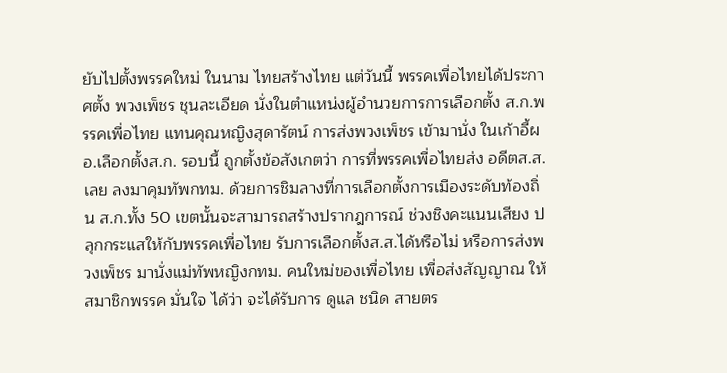ยับไปตั้งพรรคใหม่ ในนาม ไทยสร้างไทย แต่วันนี้ พรรคเพื่อไทยได้ประกาศตั้ง พวงเพ็ชร ชุนละเอียด นั่งในตำแหน่งผู้อำนวยการการเลือกตั้ง ส.ก.พรรคเพื่อไทย แทนคุณหญิงสุดารัตน์ การส่งพวงเพ็ชร เข้ามานั่ง ในเก้าอี้ผอ.เลือกตั้งส.ก. รอบนี้ ถูกตั้งข้อสังเกตว่า การที่พรรคเพื่อไทยส่ง อดีตส.ส.เลย ลงมาคุมทัพกทม. ด้วยการชิมลางที่การเลือกตั้งการเมืองระดับท้องถิ่น ส.ก.ทั้ง 50 เขตนั้นจะสามารถสร้างปรากฎการณ์ ช่วงชิงคะแนนเสียง ปลุกกระแสให้กับพรรคเพื่อไทย รับการเลือกตั้งส.ส.ได้หรือไม่ หรือการส่งพวงเพ็ชร มานั่งแม่ทัพหญิงกทม. คนใหม่ของเพื่อไทย เพื่อส่งสัญญาณ ให้สมาชิกพรรค มั่นใจ ได้ว่า จะได้รับการ ดูแล ชนิด สายตร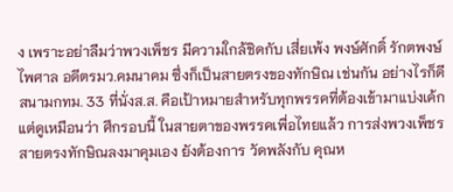ง เพราะอย่าลืมว่าพวงเพ็ชร มีความใกล้ชิดกับ เสี่ยเพ้ง พงษ์ศักดิ์ รักตพงษ์ไพศาล อดีตรมว.คมนาคม ซึ่งก็เป็นสายตรงของทักษิณ เช่นกัน อย่างไรก็ดีสนามกทม. 33 ที่นั่งส.ส. คือเป้าหมายสำหรับทุกพรรคที่ต้องเข้ามาแบ่งเค้ก แต่ดูเหมือนว่า ศึกรอบนี้ ในสายตาของพรรคเพื่อไทยแล้ว การส่งพวงเพ็ชร สายตรงทักษิณลงมาคุมเอง ยังต้องการ วัดพลังกับ คุณห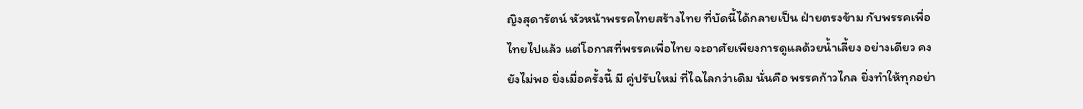ญิงสุดารัตน์ หัวหน้าพรรคไทยสร้างไทย ที่บัดนี้ได้กลายเป็น ฝ่ายตรงข้าม กับพรรคเพื่อไทยไปแล้ว แต่โอกาสที่พรรคเพื่อไทย จะอาศัยเพียงการดูแลด้วยน้ำเลี้ยง อย่างเดียว คงยังไม่พอ ยิ่งเมื่อครั้งนี้ มี คู่ปรับใหม่ ที่ไฉไลกว่าเดิม นั่นคือ พรรคก้าวไกล ยิ่งทำให้ทุกอย่า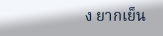ง ยากเย็น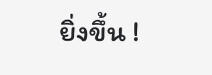ยิ่งขึ้น !